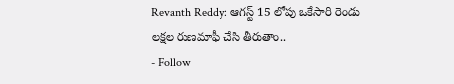Revanth Reddy: ఆగస్ట్ 15 లోపు ఒకేసారి రెండు లక్షల రుణమాఫీ చేసి తీరుతాం..
- Follow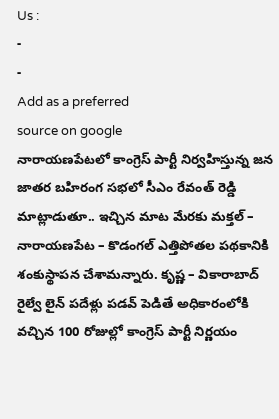Us :
-
-
Add as a preferred
source on google
నారాయణపేటలో కాంగ్రెస్ పార్టీ నిర్వహిస్తున్న జన జాతర బహిరంగ సభలో సీఎం రేవంత్ రెడ్డి మాట్లాడుతూ.. ఇచ్చిన మాట మేరకు మక్తల్ – నారాయణపేట – కొడంగల్ ఎత్తిపోతల పథకానికి శంకుస్థాపన చేశామన్నారు. కృష్ణ – వికారాబాద్ రైల్వే లైన్ పదేళ్లు పడవ్ పెడితే అధికారంలోకి వచ్చిన 100 రోజుల్లో కాంగ్రెస్ పార్టీ నిర్ణయం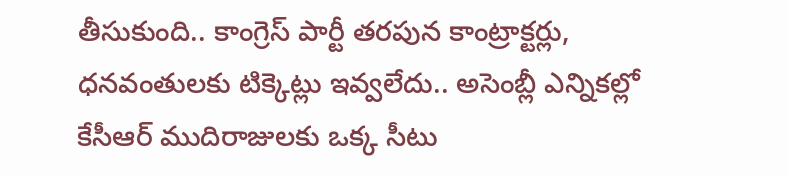తీసుకుంది.. కాంగ్రెస్ పార్టీ తరపున కాంట్రాక్టర్లు, ధనవంతులకు టిక్కెట్లు ఇవ్వలేదు.. అసెంబ్లీ ఎన్నికల్లో కేసీఆర్ ముదిరాజులకు ఒక్క సీటు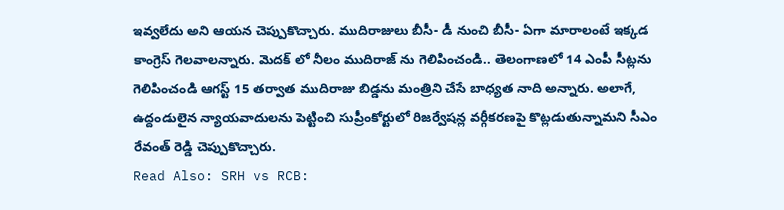ఇవ్వలేదు అని ఆయన చెప్పుకొచ్చారు. ముదిరాజులు బీసీ- డీ నుంచి బీసీ- ఏగా మారాలంటే ఇక్కడ కాంగ్రెస్ గెలవాలన్నారు. మెదక్ లో నీలం ముదిరాజ్ ను గెలిపించండి.. తెలంగాణలో 14 ఎంపీ సీట్లను గెలిపించండి ఆగస్ట్ 15 తర్వాత ముదిరాజు బిడ్డను మంత్రిని చేసే బాధ్యత నాది అన్నారు. అలాగే, ఉద్దండులైన న్యాయవాదులను పెట్టించి సుప్రీంకోర్టులో రిజర్వేషన్ల వర్గీకరణపై కొట్లడుతున్నామని సీఎం రేవంత్ రెడ్డి చెప్పుకొచ్చారు.
Read Also: SRH vs RCB: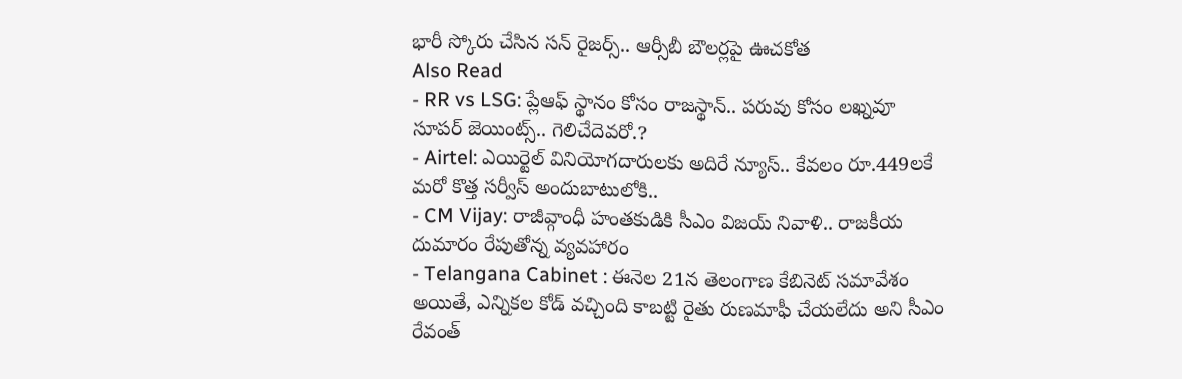భారీ స్కోరు చేసిన సన్ రైజర్స్.. ఆర్సీబీ బౌలర్లపై ఊచకోత
Also Read
- RR vs LSG: ప్లేఆఫ్ స్థానం కోసం రాజస్థాన్.. పరువు కోసం లఖ్నవూ సూపర్ జెయింట్స్.. గెలిచేదెవరో.?
- Airtel: ఎయిర్టెల్ వినియోగదారులకు అదిరే న్యూస్.. కేవలం రూ.449లకే మరో కొత్త సర్వీస్ అందుబాటులోకి..
- CM Vijay: రాజీవ్గాంధీ హంతకుడికి సీఎం విజయ్ నివాళి.. రాజకీయ దుమారం రేపుతోన్న వ్యవహారం
- Telangana Cabinet : ఈనెల 21న తెలంగాణ కేబినెట్ సమావేశం
అయితే, ఎన్నికల కోడ్ వచ్చింది కాబట్టి రైతు రుణమాఫీ చేయలేదు అని సీఎం రేవంత్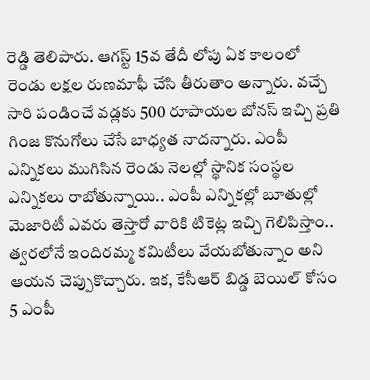రెడ్డి తెలిపారు. ఆగస్ట్ 15వ తేదీ లోపు ఏక కాలంలో రెండు లక్షల రుణమాఫీ చేసి తీరుతాం అన్నారు. వచ్చే సారి పండించే వడ్లకు 500 రూపాయల బోనస్ ఇచ్చి ప్రతి గింజ కొనుగోలు చేసే బాధ్యత నాదన్నారు. ఎంపీ ఎన్నికలు ముగిసిన రెండు నెలల్లో స్థానిక సంస్థల ఎన్నికలు రాబోతున్నాయి.. ఎంపీ ఎన్నికల్లో బూతుల్లో మెజారిటీ ఎవరు తెస్తారో వారికి టికెట్ల ఇచ్చి గెలిపిస్తాం.. త్వరలోనే ఇందిరమ్మ కమిటీలు వేయబోతున్నాం అని ఆయన చెప్పుకొచ్చారు. ఇక, కేసీఆర్ బిడ్డ బెయిల్ కోసం 5 ఎంపీ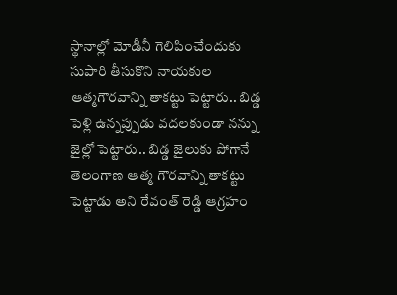స్థానాల్లో మోడీనీ గెలిపించేందుకు సుపారి తీసుకొని నాయకుల ఆత్మగౌరవాన్ని తాకట్టు పెట్టారు.. బిడ్డ పెళ్లి ఉన్నప్పుడు వదలకుండా నన్ను జైల్లో పెట్టారు.. బిడ్డ జైలుకు పోగానే తెలంగాణ ఆత్మ గౌరవాన్ని తాకట్టు పెట్టాడు అని రేవంత్ రెడ్డి ఆగ్రహం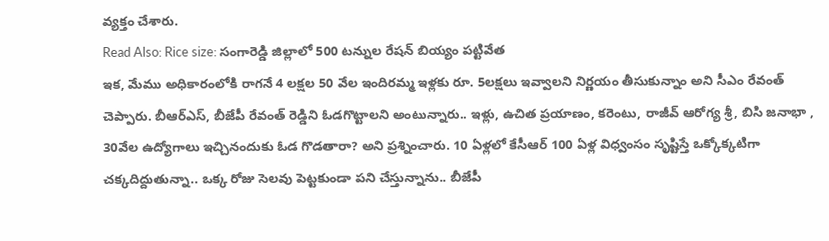వ్యక్తం చేశారు.
Read Also: Rice size: సంగారెడ్డి జిల్లాలో 500 టన్నుల రేషన్ బియ్యం పట్టివేత
ఇక, మేము అధికారంలోకి రాగనే 4 లక్షల 50 వేల ఇందిరమ్మ ఇళ్లకు రూ. 5లక్షలు ఇవ్వాలని నిర్ణయం తీసుకున్నాం అని సీఎం రేవంత్ చెప్పారు. బీఆర్ఎస్, బీజేపీ రేవంత్ రెడ్డిని ఓడగొట్టాలని అంటున్నారు.. ఇళ్లు, ఉచిత ప్రయాణం, కరెంటు, రాజీవ్ ఆరోగ్య శ్రీ, బిసి జనాభా , 30వేల ఉద్యోగాలు ఇచ్చినందుకు ఓడ గొడతారా? అని ప్రశ్నించారు. 10 ఏళ్లలో కేసీఆర్ 100 ఏళ్ల విధ్వంసం సృష్టిస్తే ఒక్కోక్కటిగా చక్కదిద్దుతున్నా.. ఒక్క రోజు సెలవు పెట్టకుండా పని చేస్తున్నాను.. బీజేపీ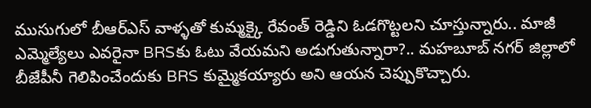ముసుగులో బీఆర్ఎస్ వాళ్ళతో కుమ్మక్కై రేవంత్ రెడ్డిని ఓడగొట్టలని చూస్తున్నారు.. మాజీ ఎమ్మెల్యేలు ఎవరైనా BRSకు ఓటు వేయమని అడుగుతున్నారా?.. మహబూబ్ నగర్ జిల్లాలో బీజేపీనీ గెలిపించేందుకు BRS కుమ్మైకయ్యారు అని ఆయన చెప్పుకొచ్చారు.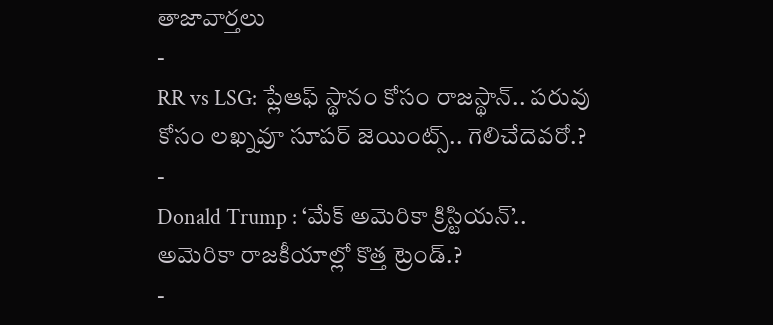తాజావార్తలు
-
RR vs LSG: ప్లేఆఫ్ స్థానం కోసం రాజస్థాన్.. పరువు కోసం లఖ్నవూ సూపర్ జెయింట్స్.. గెలిచేదెవరో.?
-
Donald Trump : ‘మేక్ అమెరికా క్రిస్టియన్’.. అమెరికా రాజకీయాల్లో కొత్త ట్రెండ్.?
-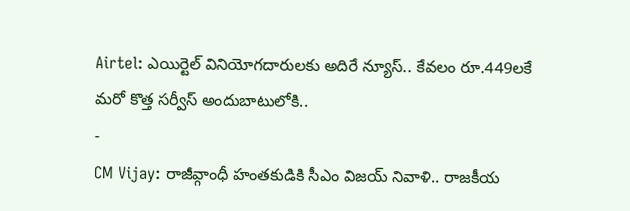Airtel: ఎయిర్టెల్ వినియోగదారులకు అదిరే న్యూస్.. కేవలం రూ.449లకే మరో కొత్త సర్వీస్ అందుబాటులోకి..
-
CM Vijay: రాజీవ్గాంధీ హంతకుడికి సీఎం విజయ్ నివాళి.. రాజకీయ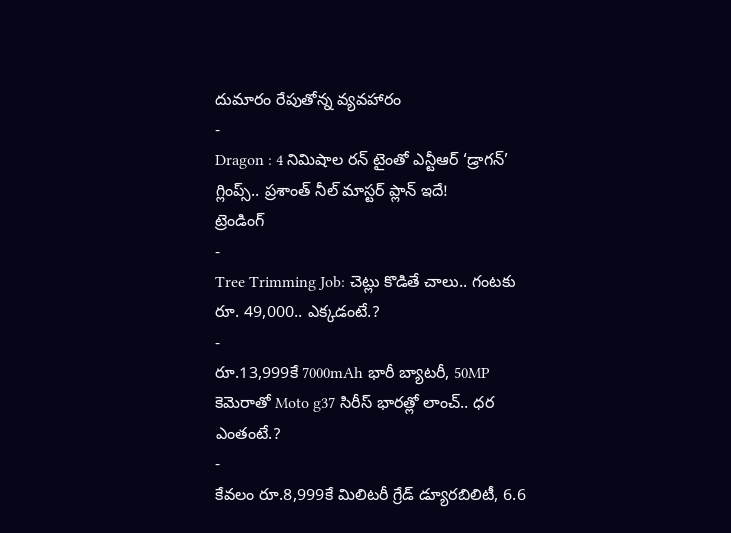దుమారం రేపుతోన్న వ్యవహారం
-
Dragon : 4 నిమిషాల రన్ టైంతో ఎన్టీఆర్ ‘డ్రాగన్’ గ్లింప్స్.. ప్రశాంత్ నీల్ మాస్టర్ ప్లాన్ ఇదే!
ట్రెండింగ్
-
Tree Trimming Job: చెట్లు కొడితే చాలు.. గంటకు రూ. 49,000.. ఎక్కడంటే.?
-
రూ.13,999కే 7000mAh భారీ బ్యాటరీ, 50MP కెమెరాతో Moto g37 సిరీస్ భారత్లో లాంచ్.. ధర ఎంతంటే.?
-
కేవలం రూ.8,999కే మిలిటరీ గ్రేడ్ డ్యూరబిలిటీ, 6.6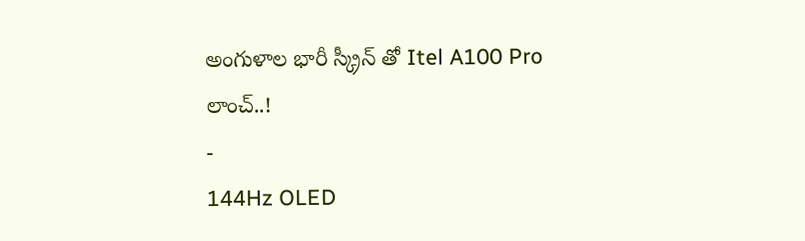అంగుళాల భారీ స్క్రీన్ తో Itel A100 Pro లాంచ్..!
-
144Hz OLED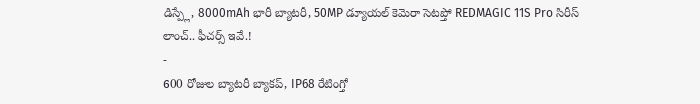డిస్ప్లే, 8000mAh భారీ బ్యాటరీ, 50MP డ్యూయల్ కెమెరా సెటప్తో REDMAGIC 11S Pro సిరీస్ లాంచ్.. ఫీచర్స్ ఇవే.!
-
600 రోజుల బ్యాటరీ బ్యాకప్, IP68 రేటింగ్తో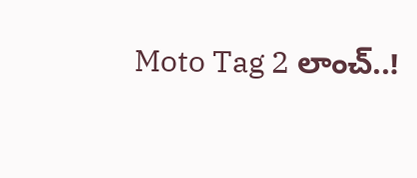Moto Tag 2 లాంచ్..!